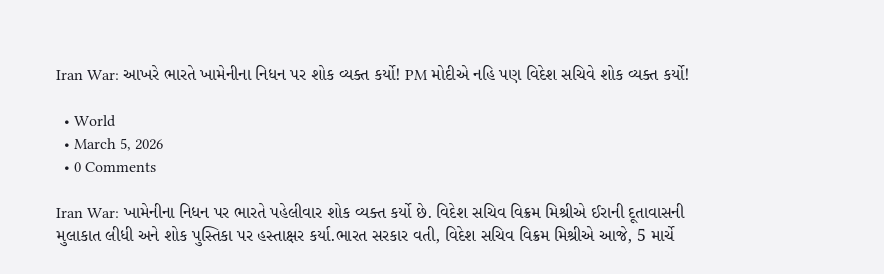Iran War: આખરે ભારતે ખામેનીના નિધન પર શોક વ્યક્ત કર્યો! PM મોદીએ નહિ પણ વિદેશ સચિવે શોક વ્યક્ત કર્યો!

  • World
  • March 5, 2026
  • 0 Comments

Iran War: ખામેનીના નિધન પર ભારતે પહેલીવાર શોક વ્યક્ત કર્યો છે. વિદેશ સચિવ વિક્રમ મિશ્રીએ ઈરાની દૂતાવાસની મુલાકાત લીધી અને શોક પુસ્તિકા પર હસ્તાક્ષર કર્યા.ભારત સરકાર વતી, વિદેશ સચિવ વિક્રમ મિશ્રીએ આજે, 5 માર્ચે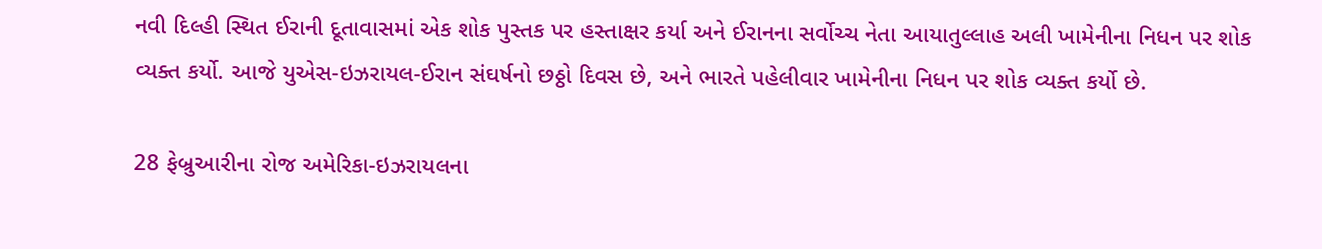નવી દિલ્હી સ્થિત ઈરાની દૂતાવાસમાં એક શોક પુસ્તક પર હસ્તાક્ષર કર્યા અને ઈરાનના સર્વોચ્ચ નેતા આયાતુલ્લાહ અલી ખામેનીના નિધન પર શોક વ્યક્ત કર્યો. આજે યુએસ-ઇઝરાયલ-ઈરાન સંઘર્ષનો છઠ્ઠો દિવસ છે, અને ભારતે પહેલીવાર ખામેનીના નિધન પર શોક વ્યક્ત કર્યો છે.

28 ફેબ્રુઆરીના રોજ અમેરિકા-ઇઝરાયલના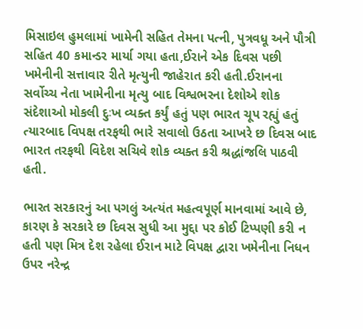મિસાઇલ હુમલામાં ખામેની સહિત તેમના પત્ની, પુત્રવધૂ અને પૌત્રી સહિત 40 કમાન્ડર માર્યા ગયા હતા,ઈરાને એક દિવસ પછી ખમેનીની સત્તાવાર રીતે મૃત્યુની જાહેરાત કરી હતી.ઈરાનના સર્વોચ્ચ નેતા ખામેનીના મૃત્યુ બાદ વિશ્વભરના દેશોએ શોક સંદેશાઓ મોકલી દુઃખ વ્યક્ત કર્યું હતું પણ ભારત ચૂપ રહ્યું હતું ત્યારબાદ વિપક્ષ તરફથી ભારે સવાલો ઉઠતા આખરે છ દિવસ બાદ ભારત તરફથી વિદેશ સચિવે શોક વ્યક્ત કરી શ્રદ્ધાંજલિ પાઠવી હતી.

ભારત સરકારનું આ પગલું અત્યંત મહત્વપૂર્ણ માનવામાં આવે છે, કારણ કે સરકારે છ દિવસ સુધી આ મુદ્દા પર કોઈ ટિપ્પણી કરી ન હતી પણ મિત્ર દેશ રહેલા ઈરાન માટે વિપક્ષ દ્વારા ખમેનીના નિધન ઉપર નરેન્દ્ર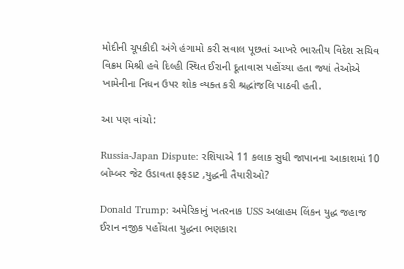મોદીની ચૂપકીદી અંગે હંગામો કરી સવાલ પૂછતાં આખરે ભારતીય વિદેશ સચિવ વિક્રમ મિશ્રી હવે દિલ્હી સ્થિત ઈરાની દૂતાવાસ પહોંચ્યા હતા જ્યાં તેઓએ ખામેનીના નિધન ઉપર શોક વ્યક્ત કરી શ્રદ્ધાંજલિ પાઠવી હતી.

આ પણ વાંચો:

Russia-Japan Dispute: રશિયાએ 11 કલાક સુધી જાપાનના આકાશમાં 10 બોમ્બર જેટ ઉડાવતા ફફડાટ ,યુદ્ધની તૈયારીઓ?

Donald Trump: અમેરિકાનું ખતરનાક USS અબ્રાહમ લિંકન યુદ્ધ જહાજ ઈરાન નજીક પહોંચતા યુદ્ધના ભણકારા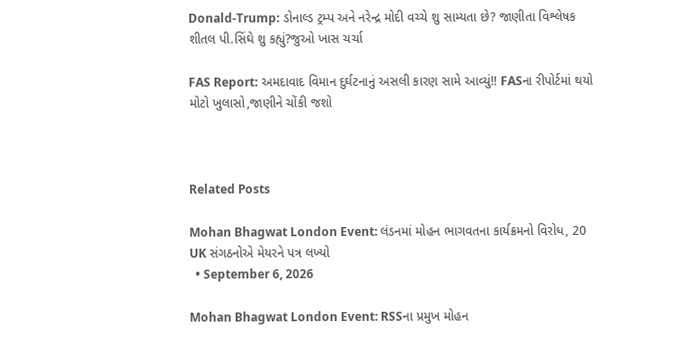Donald-Trump: ડોનાલ્ડ ટ્રમ્પ અને નરેન્દ્ર મોદી વચ્ચે શુ સામ્યતા છે? જાણીતા વિશ્લેષક શીતલ પી.સિંઘે શુ કહ્યું?જુઓ ખાસ ચર્ચા

FAS Report: અમદાવાદ વિમાન દુર્ઘટનાનું અસલી કારણ સામે આવ્યું!! FASના રીપોર્ટમાં થયો મોટો ખુલાસો,જાણીને ચોંકી જશો



Related Posts

Mohan Bhagwat London Event: લંડનમાં મોહન ભાગવતના કાર્યક્રમનો વિરોધ, 20 UK સંગઠનોએ મેયરને પત્ર લખ્યો
  • September 6, 2026

Mohan Bhagwat London Event: RSSના પ્રમુખ મોહન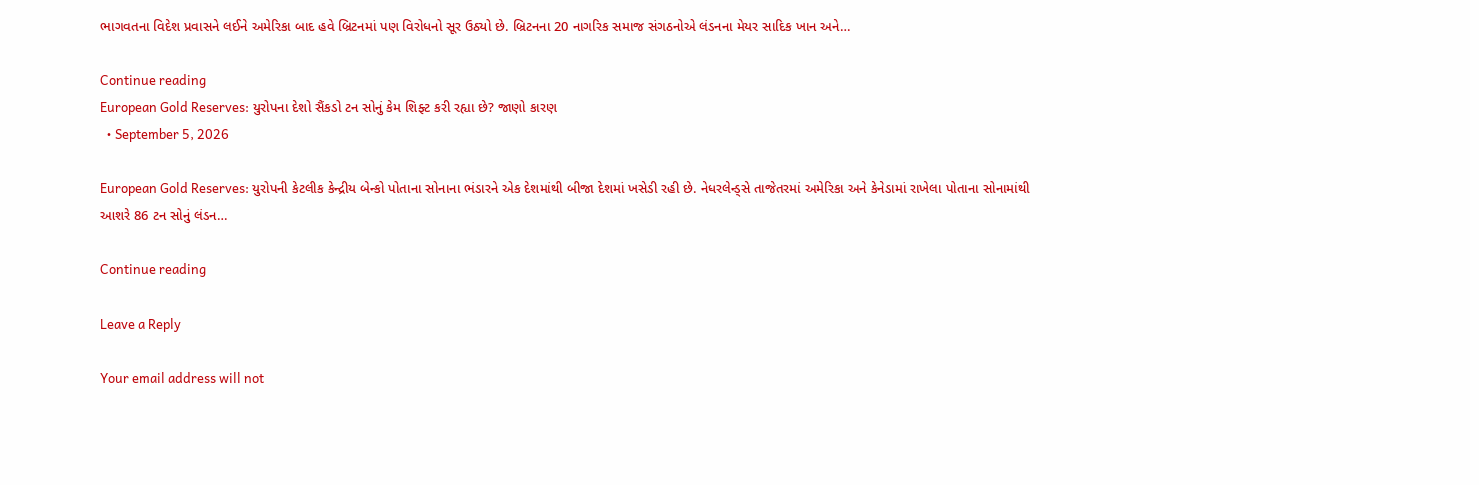ભાગવતના વિદેશ પ્રવાસને લઈને અમેરિકા બાદ હવે બ્રિટનમાં પણ વિરોધનો સૂર ઉઠ્યો છે. બ્રિટનના 20 નાગરિક સમાજ સંગઠનોએ લંડનના મેયર સાદિક ખાન અને…

Continue reading
European Gold Reserves: યુરોપના દેશો સૈંકડો ટન સોનું કેમ શિફ્ટ કરી રહ્યા છે? જાણો કારણ
  • September 5, 2026

European Gold Reserves: યુરોપની કેટલીક કેન્દ્રીય બેન્કો પોતાના સોનાના ભંડારને એક દેશમાંથી બીજા દેશમાં ખસેડી રહી છે. નેધરલેન્ડ્સે તાજેતરમાં અમેરિકા અને કેનેડામાં રાખેલા પોતાના સોનામાંથી આશરે 86 ટન સોનું લંડન…

Continue reading

Leave a Reply

Your email address will not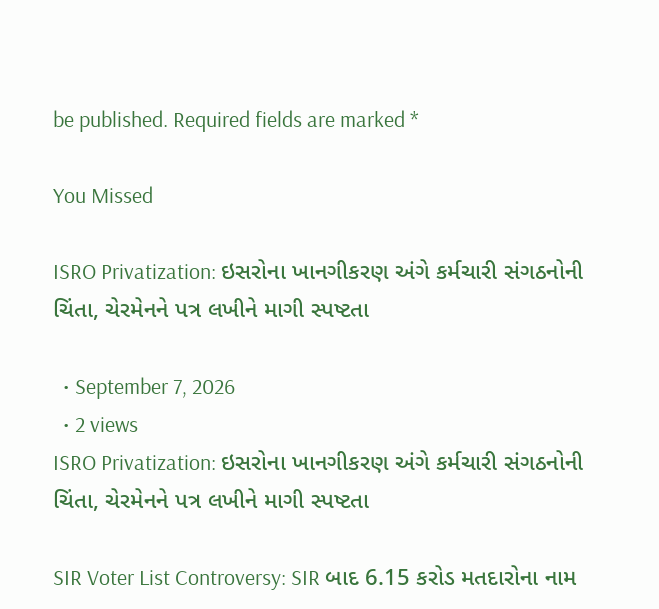be published. Required fields are marked *

You Missed

ISRO Privatization: ઇસરોના ખાનગીકરણ અંગે કર્મચારી સંગઠનોની ચિંતા, ચેરમેનને પત્ર લખીને માગી સ્પષ્ટતા

  • September 7, 2026
  • 2 views
ISRO Privatization: ઇસરોના ખાનગીકરણ અંગે કર્મચારી સંગઠનોની ચિંતા, ચેરમેનને પત્ર લખીને માગી સ્પષ્ટતા

SIR Voter List Controversy: SIR બાદ 6.15 કરોડ મતદારોના નામ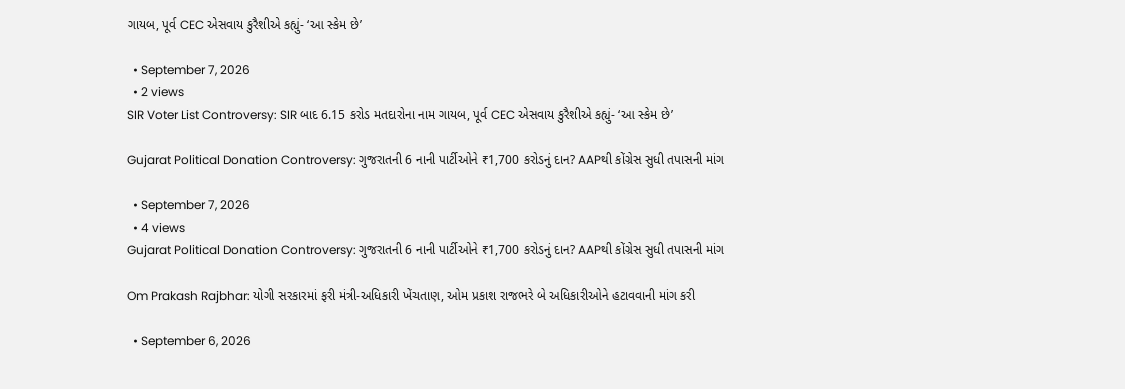ગાયબ, પૂર્વ CEC એસવાય કુરૈશીએ કહ્યું- ‘આ સ્કેમ છે’

  • September 7, 2026
  • 2 views
SIR Voter List Controversy: SIR બાદ 6.15 કરોડ મતદારોના નામ ગાયબ, પૂર્વ CEC એસવાય કુરૈશીએ કહ્યું- ‘આ સ્કેમ છે’

Gujarat Political Donation Controversy: ગુજરાતની 6 નાની પાર્ટીઓને ₹1,700 કરોડનું દાન? AAPથી કોંગ્રેસ સુધી તપાસની માંગ

  • September 7, 2026
  • 4 views
Gujarat Political Donation Controversy: ગુજરાતની 6 નાની પાર્ટીઓને ₹1,700 કરોડનું દાન? AAPથી કોંગ્રેસ સુધી તપાસની માંગ

Om Prakash Rajbhar: યોગી સરકારમાં ફરી મંત્રી-અધિકારી ખેંચતાણ, ઓમ પ્રકાશ રાજભરે બે અધિકારીઓને હટાવવાની માંગ કરી

  • September 6, 2026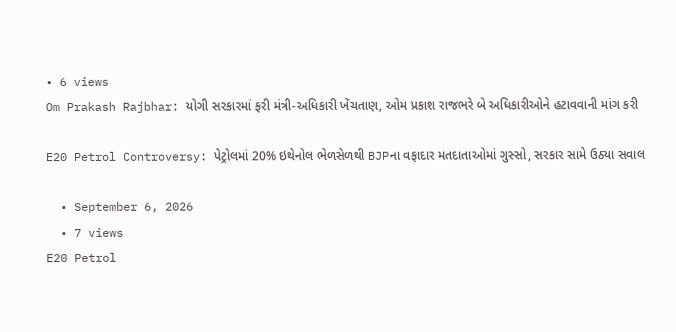• 6 views
Om Prakash Rajbhar: યોગી સરકારમાં ફરી મંત્રી-અધિકારી ખેંચતાણ, ઓમ પ્રકાશ રાજભરે બે અધિકારીઓને હટાવવાની માંગ કરી

E20 Petrol Controversy: પેટ્રોલમાં 20% ઇથેનોલ ભેળસેળથી BJPના વફાદાર મતદાતાઓમાં ગુસ્સો, સરકાર સામે ઉઠ્યા સવાલ

  • September 6, 2026
  • 7 views
E20 Petrol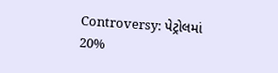Controversy: પેટ્રોલમાં 20%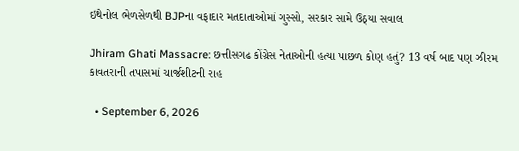ઇથેનોલ ભેળસેળથી BJPના વફાદાર મતદાતાઓમાં ગુસ્સો, સરકાર સામે ઉઠ્યા સવાલ

Jhiram Ghati Massacre: છત્તીસગઢ કોંગ્રેસ નેતાઓની હત્યા પાછળ કોણ હતું? 13 વર્ષ બાદ પણ ઝીરમ કાવતરાની તપાસમાં ચાર્જશીટની રાહ

  • September 6, 2026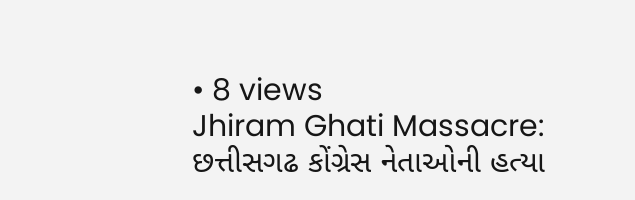• 8 views
Jhiram Ghati Massacre: છત્તીસગઢ કોંગ્રેસ નેતાઓની હત્યા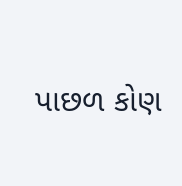પાછળ કોણ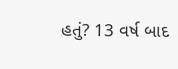હતું? 13 વર્ષ બાદ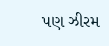પણ ઝીરમ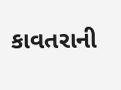કાવતરાની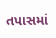તપાસમાં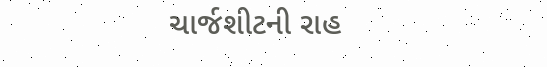ચાર્જશીટની રાહ